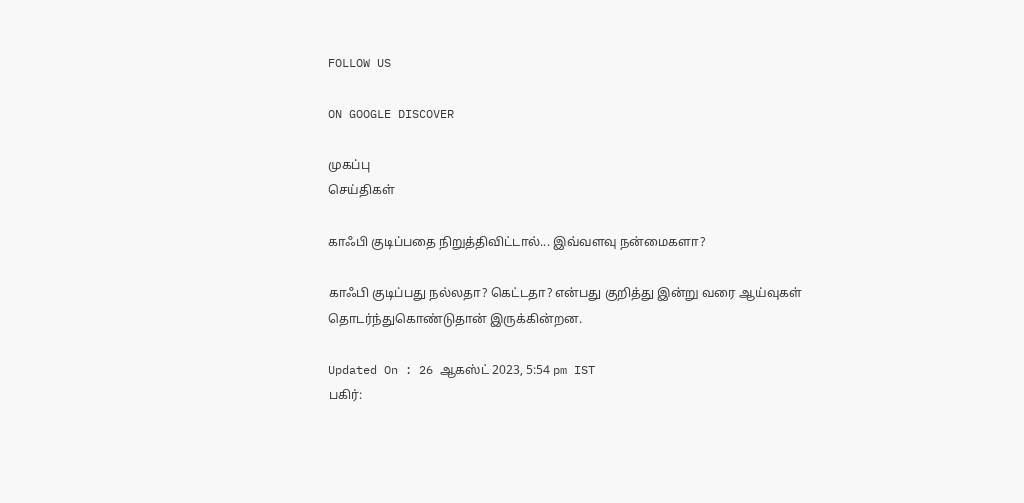FOLLOW US

ON GOOGLE DISCOVER

முகப்பு
செய்திகள்

காஃபி குடிப்பதை நிறுத்திவிட்டால்... இவ்வளவு நன்மைகளா?

காஃபி குடிப்பது நல்லதா? கெட்டதா? என்பது குறித்து இன்று வரை ஆய்வுகள் தொடர்ந்துகொண்டுதான் இருக்கின்றன.

Updated On : 26 ஆகஸ்ட் 2023, 5:54 pm IST
பகிர்: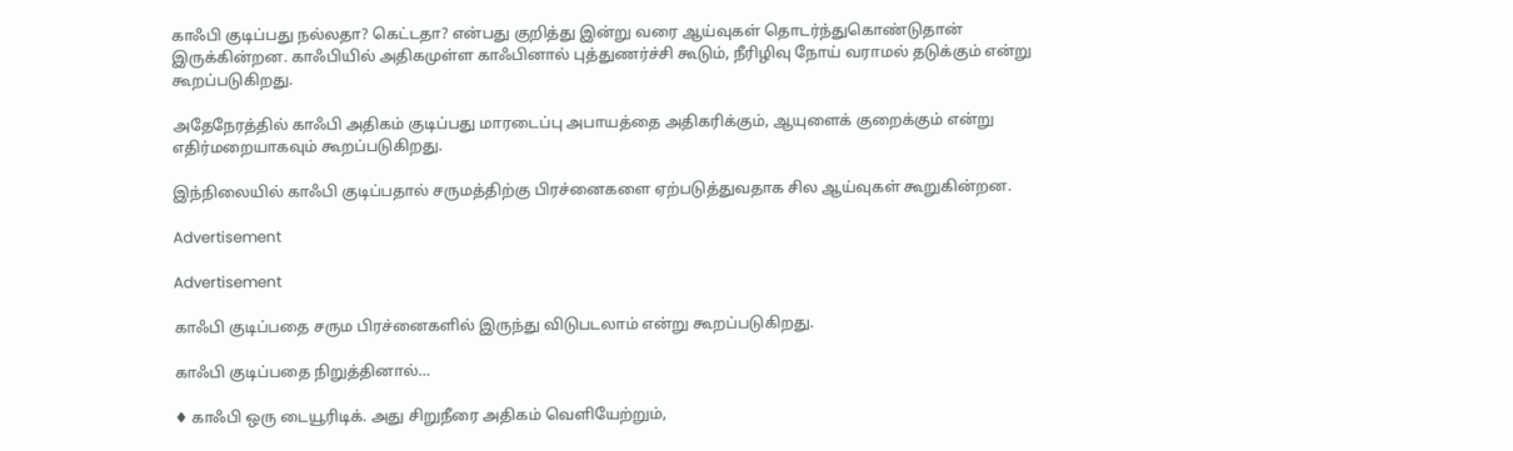காஃபி குடிப்பது நல்லதா? கெட்டதா? என்பது குறித்து இன்று வரை ஆய்வுகள் தொடர்ந்துகொண்டுதான் இருக்கின்றன. காஃபியில் அதிகமுள்ள காஃபினால் புத்துணர்ச்சி கூடும், நீரிழிவு நோய் வராமல் தடுக்கும் என்று கூறப்படுகிறது.

அதேநேரத்தில் காஃபி அதிகம் குடிப்பது மாரடைப்பு அபாயத்தை அதிகரிக்கும், ஆயுளைக் குறைக்கும் என்று எதிர்மறையாகவும் கூறப்படுகிறது.

இந்நிலையில் காஃபி குடிப்பதால் சருமத்திற்கு பிரச்னைகளை ஏற்படுத்துவதாக சில ஆய்வுகள் கூறுகின்றன.

Advertisement

Advertisement

காஃபி குடிப்பதை சரும பிரச்னைகளில் இருந்து விடுபடலாம் என்று கூறப்படுகிறது.

காஃபி குடிப்பதை நிறுத்தினால்...

♦ காஃபி ஒரு டையூரிடிக். அது சிறுநீரை அதிகம் வெளியேற்றும்,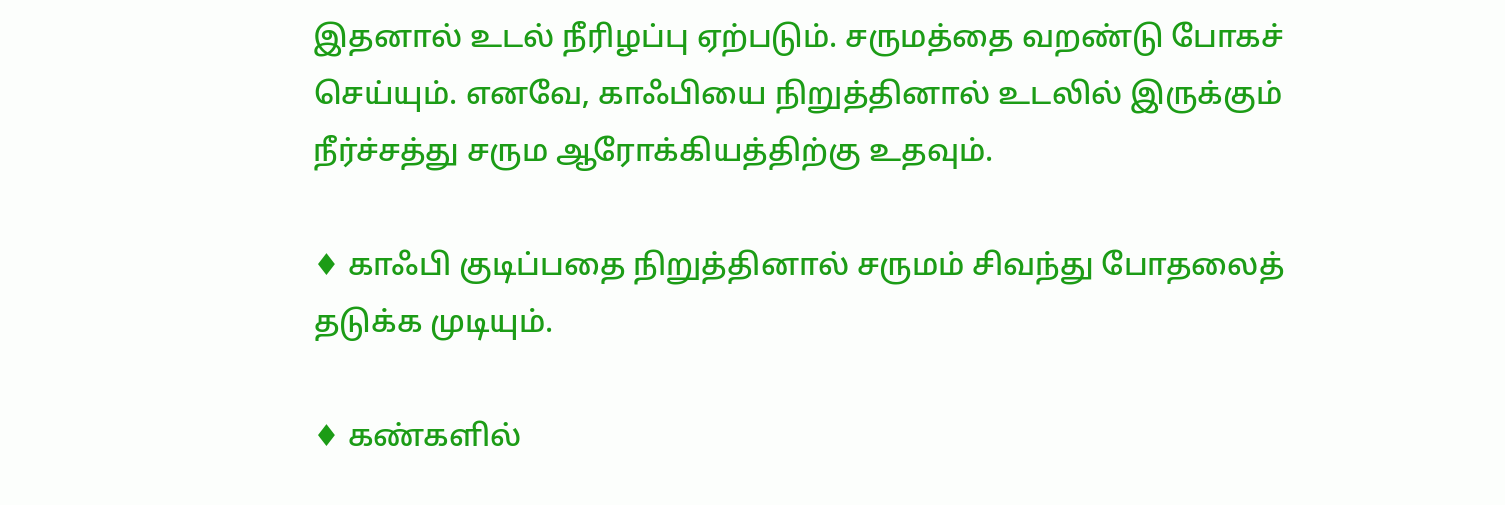இதனால் உடல் நீரிழப்பு ஏற்படும். சருமத்தை வறண்டு போகச் செய்யும். எனவே, காஃபியை நிறுத்தினால் உடலில் இருக்கும் நீர்ச்சத்து சரும ஆரோக்கியத்திற்கு உதவும்.

♦ காஃபி குடிப்பதை நிறுத்தினால் சருமம் சிவந்து போதலைத் தடுக்க முடியும்.

♦ கண்களில்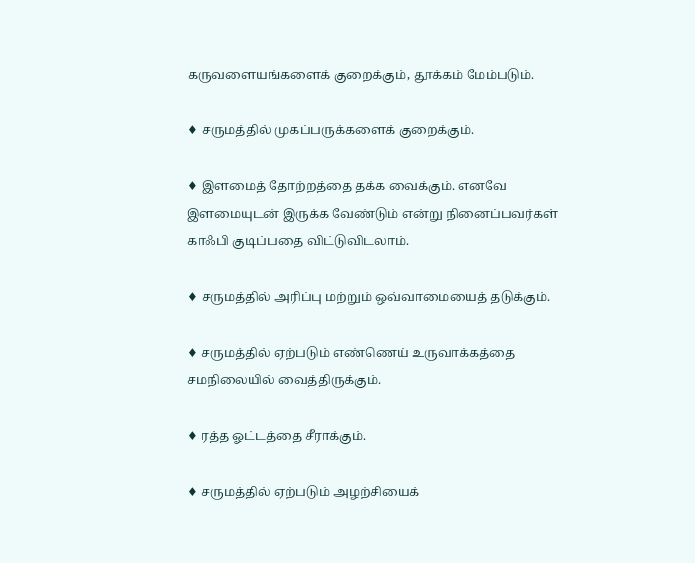கருவளையங்களைக் குறைக்கும், தூக்கம் மேம்படும்.

♦ சருமத்தில் முகப்பருக்களைக் குறைக்கும்.

♦ இளமைத் தோற்றத்தை தக்க வைக்கும். எனவே இளமையுடன் இருக்க வேண்டும் என்று நினைப்பவர்கள் காஃபி குடிப்பதை விட்டுவிடலாம்.

♦ சருமத்தில் அரிப்பு மற்றும் ஒவ்வாமையைத் தடுக்கும்.

♦ சருமத்தில் ஏற்படும் எண்ணெய் உருவாக்கத்தை சமநிலையில் வைத்திருக்கும்.

♦ ரத்த ஓட்டத்தை சீராக்கும்.

♦ சருமத்தில் ஏற்படும் அழற்சியைக்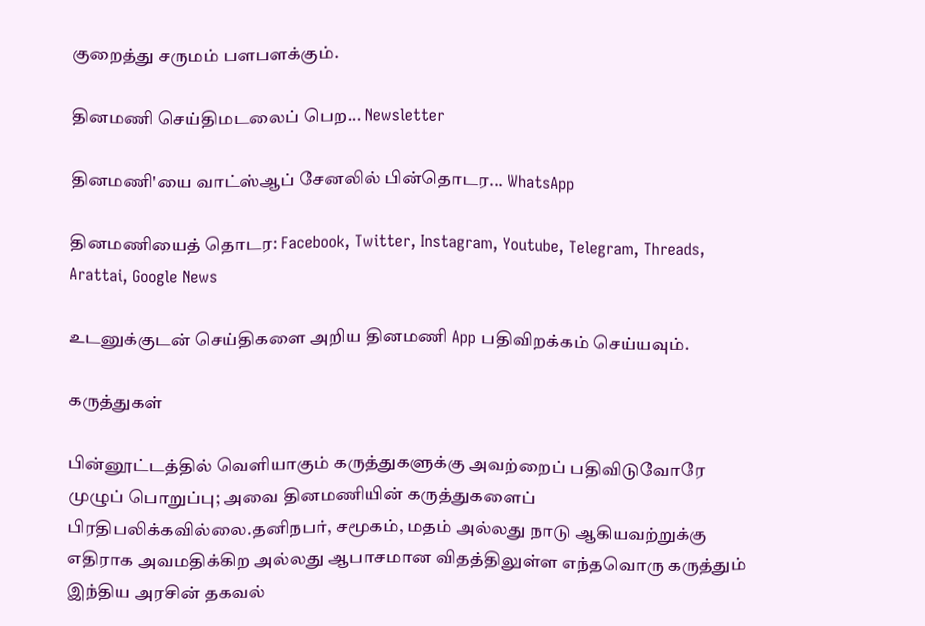குறைத்து சருமம் பளபளக்கும்.

தினமணி செய்திமடலைப் பெற... Newsletter

தினமணி'யை வாட்ஸ்ஆப் சேனலில் பின்தொடர... WhatsApp

தினமணியைத் தொடர: Facebook, Twitter, Instagram, Youtube, Telegram, Threads, Arattai, Google News

உடனுக்குடன் செய்திகளை அறிய தினமணி App பதிவிறக்கம் செய்யவும்.

கருத்துகள்

பின்னூட்டத்தில் வெளியாகும் கருத்துகளுக்கு அவற்றைப் பதிவிடுவோரே முழுப் பொறுப்பு; அவை தினமணியின் கருத்துகளைப் பிரதிபலிக்கவில்லை.தனிநபர், சமூகம், மதம் அல்லது நாடு ஆகியவற்றுக்கு எதிராக அவமதிக்கிற அல்லது ஆபாசமான விதத்திலுள்ள எந்தவொரு கருத்தும் இந்திய அரசின் தகவல்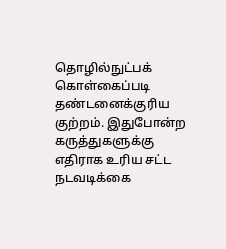தொழில்நுட்பக் கொள்கைப்படி தண்டனைக்குரிய குற்றம். இதுபோன்ற கருத்துகளுக்கு எதிராக உரிய சட்ட நடவடிக்கை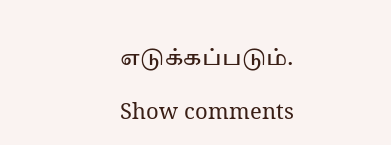எடுக்கப்படும்.

Show comments